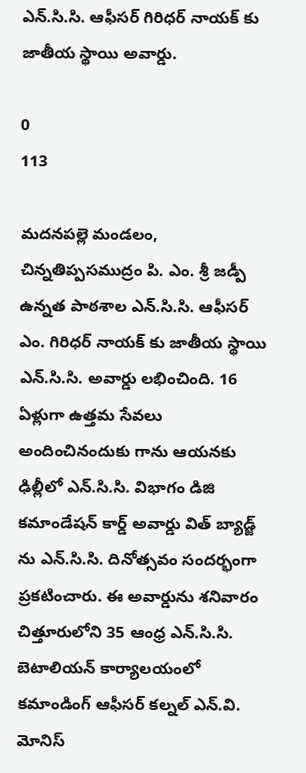ఎన్.సి.సి. ఆఫీసర్ గిరిధర్ నాయక్ కు జాతీయ స్థాయి అవార్డు.

0
113

మదనపల్లె మండలం, చిన్నతిప్పసముద్రం పి. ఎం. శ్రీ జడ్పీ ఉన్నత పాఠశాల ఎన్.సి.సి. ఆఫీసర్ ఎం. గిరిధర్ నాయక్ కు జాతీయ స్థాయి ఎన్.సి.సి. అవార్డు లభించింది. 16 ఏళ్లుగా ఉత్తమ సేవలు అందించినందుకు గాను ఆయనకు ఢిల్లీలో ఎన్.సి.సి. విభాగం డిజి కమాండేషన్ కార్డ్ అవార్డు విత్ బ్యాడ్జ్ ను ఎన్.సి.సి. దినోత్సవం సందర్భంగా ప్రకటించారు. ఈ అవార్డును శనివారం చిత్తూరులోని 35 ఆంధ్ర ఎన్.సి.సి. బెటాలియన్ కార్యాలయంలో కమాండింగ్ ఆఫీసర్ కల్నల్ ఎన్.వి. మోనిస్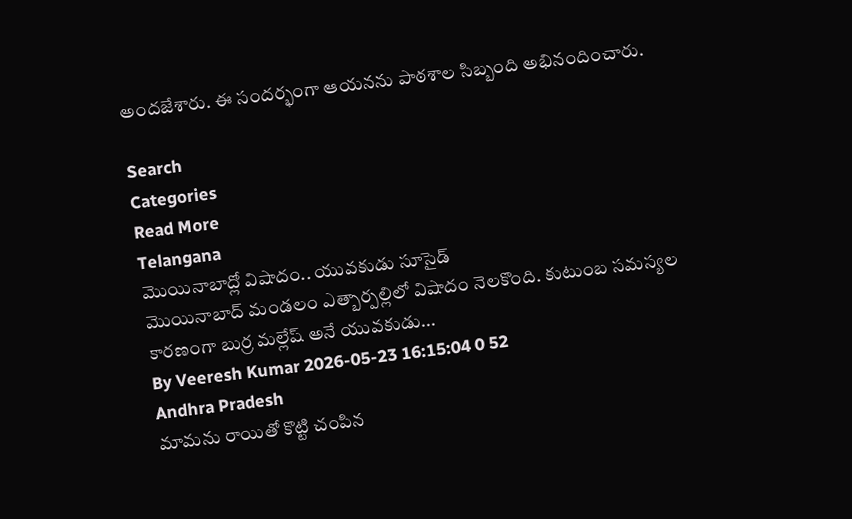అందజేశారు. ఈ సందర్భంగా ఆయనను పాఠశాల సిబ్బంది అభినందించారు.

Search
Categories
Read More
Telangana
మొయినాబాద్లో విషాదం.. యువకుడు సూసైడ్
మొయినాబాద్ మండలం ఎత్బార్పల్లిలో విషాదం నెలకొంది. కుటుంబ సమస్యల కారణంగా బుర్ర మల్లేష్ అనే యువకుడు...
By Veeresh Kumar 2026-05-23 16:15:04 0 52
Andhra Pradesh
మామను రాయితో కొట్టి చంపిన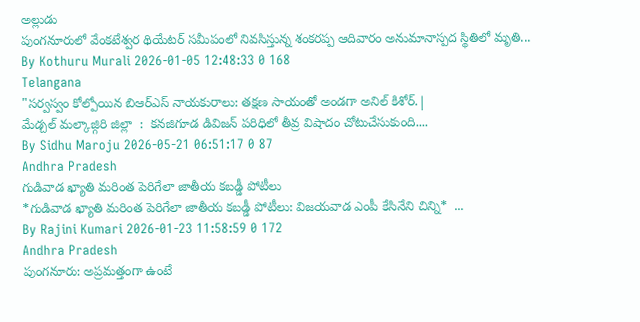అల్లుడు
పుంగనూరులో వేంకటేశ్వర థియేటర్ సమీపంలో నివసిస్తున్న శంకరప్ప ఆదివారం అనుమానాస్పద స్థితిలో మృతి...
By Kothuru Murali 2026-01-05 12:48:33 0 168
Telangana
"సర్వస్వం కోల్పోయిన బిఆర్ఎస్ నాయకురాలు: తక్షణ సాయంతో అండగా అనిల్ కిశోర్.|
మేడ్చల్ మల్కాజ్గిరి జిల్లా  :  కనజిగూడ డివిజన్ పరిధిలో తీవ్ర విషాదం చోటుచేసుకుంది....
By Sidhu Maroju 2026-05-21 06:51:17 0 87
Andhra Pradesh
గుడివాడ ఖ్యాతి మరింత పెరిగేలా జాతీయ కబడ్డీ పోటీలు
*గుడివాడ ఖ్యాతి మరింత పెరిగేలా జాతీయ కబడ్డీ పోటీలు: విజయవాడ ఎంపీ కేసినేని చిన్ని*  ...
By Rajini Kumari 2026-01-23 11:58:59 0 172
Andhra Pradesh
పుంగనూరు: అప్రమత్తంగా ఉంటే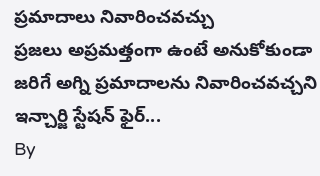ప్రమాదాలు నివారించవచ్చు
ప్రజలు అప్రమత్తంగా ఉంటే అనుకోకుండా జరిగే అగ్ని ప్రమాదాలను నివారించవచ్చని ఇన్చార్జి స్టేషన్ ఫైర్...
By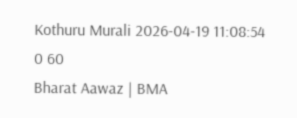Kothuru Murali 2026-04-19 11:08:54 0 60
Bharat Aawaz | BMA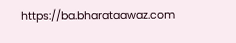https://ba.bharataawaz.com